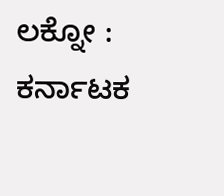ಲಕ್ನೋ : ಕರ್ನಾಟಕ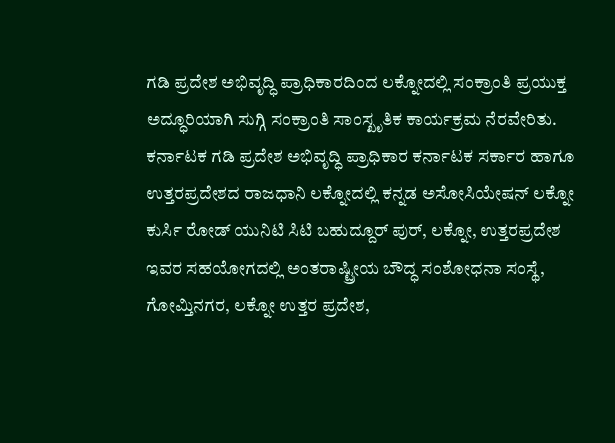ಗಡಿ ಪ್ರದೇಶ ಅಭಿವೃದ್ಧಿ ಪ್ರಾಧಿಕಾರದಿಂದ ಲಕ್ನೋದಲ್ಲಿ ಸಂಕ್ರಾಂತಿ ಪ್ರಯುಕ್ತ ಅದ್ಧೂರಿಯಾಗಿ ಸುಗ್ಗಿ ಸಂಕ್ರಾಂತಿ ಸಾಂಸ್ಖೃತಿಕ ಕಾರ್ಯಕ್ರಮ ನೆರವೇರಿತು.
ಕರ್ನಾಟಕ ಗಡಿ ಪ್ರದೇಶ ಅಭಿವೃದ್ಧಿ ಪ್ರಾಧಿಕಾರ ಕರ್ನಾಟಕ ಸರ್ಕಾರ ಹಾಗೂ ಉತ್ತರಪ್ರದೇಶದ ರಾಜಧಾನಿ ಲಕ್ನೋದಲ್ಲಿ ಕನ್ನಡ ಅಸೋಸಿಯೇಷನ್ ಲಕ್ನೋ ಕುರ್ಸಿ ರೋಡ್ ಯುನಿಟಿ ಸಿಟಿ ಬಹುದ್ದೂರ್ ಪುರ್, ಲಕ್ನೋ, ಉತ್ತರಪ್ರದೇಶ ಇವರ ಸಹಯೋಗದಲ್ಲಿ ಅಂತರಾಷ್ಟ್ರೀಯ ಬೌದ್ಧ ಸಂಶೋಧನಾ ಸಂಸ್ಥೆ, ಗೋಮ್ತಿನಗರ, ಲಕ್ನೋ ಉತ್ತರ ಪ್ರದೇಶ,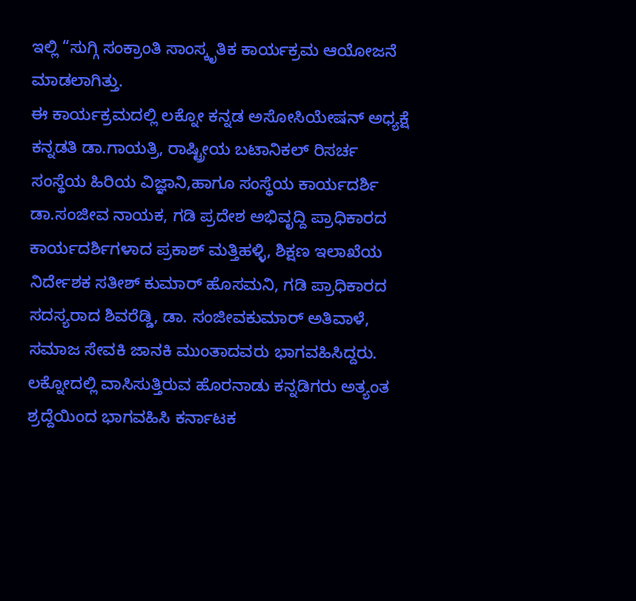ಇಲ್ಲಿ “ಸುಗ್ಗಿ ಸಂಕ್ರಾಂತಿ ಸಾಂಸ್ಕೃತಿಕ ಕಾರ್ಯಕ್ರಮ ಆಯೋಜನೆ ಮಾಡಲಾಗಿತ್ತು.
ಈ ಕಾರ್ಯಕ್ರಮದಲ್ಲಿ ಲಕ್ನೋ ಕನ್ನಡ ಅಸೋಸಿಯೇಷನ್ ಅಧ್ಯಕ್ಷೆ ಕನ್ನಡತಿ ಡಾ.ಗಾಯತ್ರಿ, ರಾಷ್ಟ್ರೀಯ ಬಟಾನಿಕಲ್ ರಿಸರ್ಚ ಸಂಸ್ಥೆಯ ಹಿರಿಯ ವಿಜ್ಞಾನಿ,ಹಾಗೂ ಸಂಸ್ಥೆಯ ಕಾರ್ಯದರ್ಶಿ ಡಾ.ಸಂಜೀವ ನಾಯಕ, ಗಡಿ ಪ್ರದೇಶ ಅಭಿವೃದ್ದಿ ಪ್ರಾಧಿಕಾರದ ಕಾರ್ಯದರ್ಶಿಗಳಾದ ಪ್ರಕಾಶ್ ಮತ್ತಿಹಳ್ಳಿ, ಶಿಕ್ಷಣ ಇಲಾಖೆಯ ನಿರ್ದೇಶಕ ಸತೀಶ್ ಕುಮಾರ್ ಹೊಸಮನಿ, ಗಡಿ ಪ್ರಾಧಿಕಾರದ ಸದಸ್ಯರಾದ ಶಿವರೆಡ್ಡಿ, ಡಾ. ಸಂಜೀವಕುಮಾರ್ ಅತಿವಾಳೆ, ಸಮಾಜ ಸೇವಕಿ ಜಾನಕಿ ಮುಂತಾದವರು ಭಾಗವಹಿಸಿದ್ದರು. ಲಕ್ನೋದಲ್ಲಿ ವಾಸಿಸುತ್ತಿರುವ ಹೊರನಾಡು ಕನ್ನಡಿಗರು ಅತ್ಯಂತ ಶ್ರದ್ದೆಯಿಂದ ಭಾಗವಹಿಸಿ ಕರ್ನಾಟಕ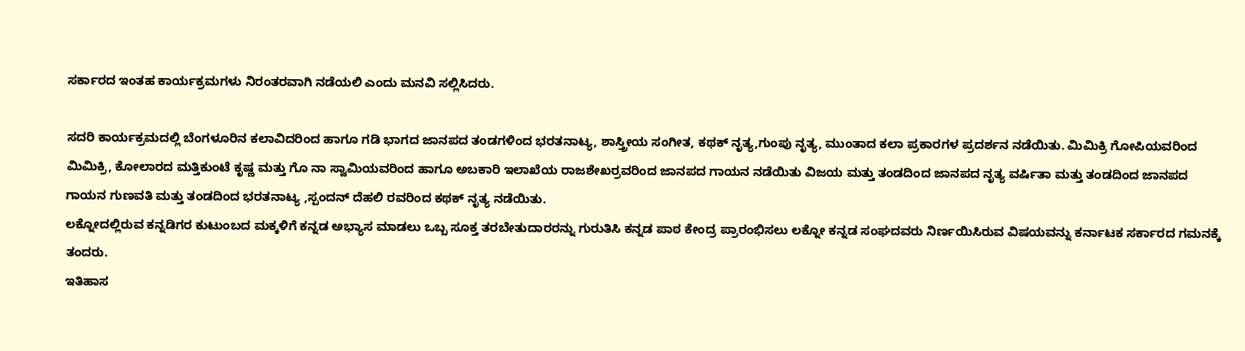ಸರ್ಕಾರದ ಇಂತಹ ಕಾರ್ಯಕ್ರಮಗಳು ನಿರಂತರವಾಗಿ ನಡೆಯಲಿ ಎಂದು ಮನವಿ ಸಲ್ಲಿಸಿದರು.

ಸದರಿ ಕಾರ್ಯಕ್ರಮದಲ್ಲಿ ಬೆಂಗಳೂರಿನ ಕಲಾವಿದರಿಂದ ಹಾಗೂ ಗಡಿ ಭಾಗದ ಜಾನಪದ ತಂಡಗಳಿಂದ ಭರತನಾಟ್ಯ, ಶಾಸ್ತ್ರೀಯ ಸಂಗೀತ, ಕಥಕ್ ನೃತ್ಯ,ಗುಂಪು ನೃತ್ಯ, ಮುಂತಾದ ಕಲಾ ಪ್ರಕಾರಗಳ ಪ್ರದರ್ಶನ ನಡೆಯಿತು. ಮಿಮಿಕ್ರಿ ಗೋಪಿಯವರಿಂದ ಮಿಮಿಕ್ರಿ, ಕೋಲಾರದ ಮತ್ತಿಕುಂಟೆ ಕೃಷ್ಣ ಮತ್ತು ಗೊ ನಾ ಸ್ವಾಮಿಯವರಿಂದ ಹಾಗೂ ಅಬಕಾರಿ ಇಲಾಖೆಯ ರಾಜಶೇಖರ್ರವರಿಂದ ಜಾನಪದ ಗಾಯನ ನಡೆಯಿತು ವಿಜಯ ಮತ್ತು ತಂಡದಿಂದ ಜಾನಪದ ನೃತ್ಯ ವರ್ಷಿತಾ ಮತ್ತು ತಂಡದಿಂದ ಜಾನಪದ ಗಾಯನ ಗುಣವತಿ ಮತ್ತು ತಂಡದಿಂದ ಭರತನಾಟ್ಯ ,ಸ್ಪಂದನ್ ದೆಹಲಿ ರವರಿಂದ ಕಥಕ್ ನೃತ್ಯ ನಡೆಯಿತು.
ಲಕ್ನೋದಲ್ಲಿರುವ ಕನ್ನಡಿಗರ ಕುಟುಂಬದ ಮಕ್ಕಳಿಗೆ ಕನ್ನಡ ಅಭ್ಯಾಸ ಮಾಡಲು ಒಬ್ಬ ಸೂಕ್ತ ತರಬೇತುದಾರರನ್ನು ಗುರುತಿಸಿ ಕನ್ನಡ ಪಾಠ ಕೇಂದ್ರ ಪ್ರಾರಂಭಿಸಲು ಲಕ್ನೋ ಕನ್ನಡ ಸಂಘದವರು ನಿರ್ಣಯಿಸಿರುವ ವಿಷಯವನ್ನು ಕರ್ನಾಟಕ ಸರ್ಕಾರದ ಗಮನಕ್ಕೆ ತಂದರು.
ಇತಿಹಾಸ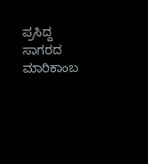ಪ್ರಸಿದ್ದ ಸಾಗರದ ಮಾರಿಕಾಂಬ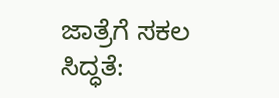ಜಾತ್ರೆಗೆ ಸಕಲ ಸಿದ್ಧತೆ: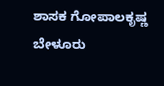ಶಾಸಕ ಗೋಪಾಲಕೃಷ್ಣ ಬೇಳೂರು